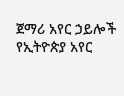ጀማሪ አየር ኃይሎች የኢትዮጵያ አየር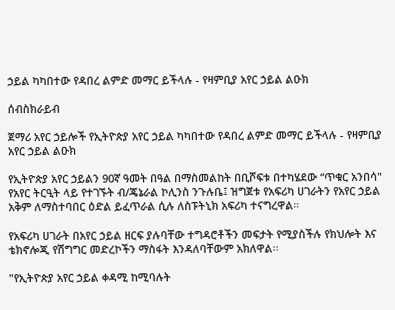ኃይል ካካበተው የዳበረ ልምድ መማር ይችላሉ - የዛምቢያ አየር ኃይል ልዑክ

ሰብስክራይብ

ጀማሪ አየር ኃይሎች የኢትዮጵያ አየር ኃይል ካካበተው የዳበረ ልምድ መማር ይችላሉ - የዛምቢያ አየር ኃይል ልዑክ

የኢትዮጵያ አየር ኃይልን 90ኛ ዓመት በዓል በማስመልከት በቢሾፍቱ በተካሄደው “ጥቁር አንበሳ" የአየር ትርዒት ላይ የተገኙት ብ/ጄኔራል ኮሊንስ ንጉሉቤ፤ ዝግጀቱ የአፍሪካ ሀገራትን የአየር ኃይል አቅም ለማስተባበር ዕድል ይፈጥራል ሲሉ ለስፑትኒክ አፍሪካ ተናግረዋል።

የአፍሪካ ሀገራት በአየር ኃይል ዘርፍ ያሉባቸው ተግዳሮቶችን መፍታት የሚያስችሉ የክህሎት እና ቴክኖሎጂ የሽግግር መድረኮችን ማስፋት እንዳለባቸውም አክለዋል፡፡

"የኢትዮጵያ አየር ኃይል ቀዳሚ ከሚባሉት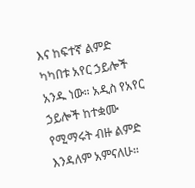እና ከፍተኛ ልምድ ካካበቱ አየር ኃይሎች አንዱ ነው። አዲስ የአየር ኃይሎች ከተቋሙ የሚማሩት ብዙ ልምድ እንዳለም አምናለሁ።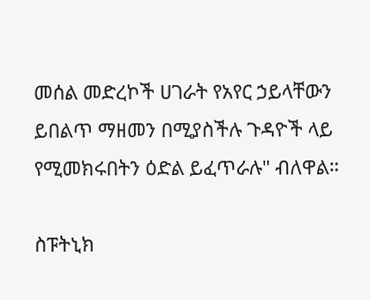መሰል መድረኮች ሀገራት የአየር ኃይላቸውን ይበልጥ ማዘመን በሚያስችሉ ጉዳዮች ላይ የሚመክሩበትን ዕድል ይፈጥራሉ" ብለዋል።

ስፑትኒክ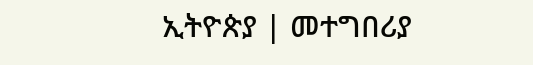ኢትዮጵያ | መተግበሪያ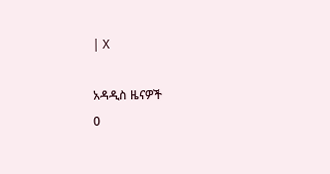| X

አዳዲስ ዜናዎች
0